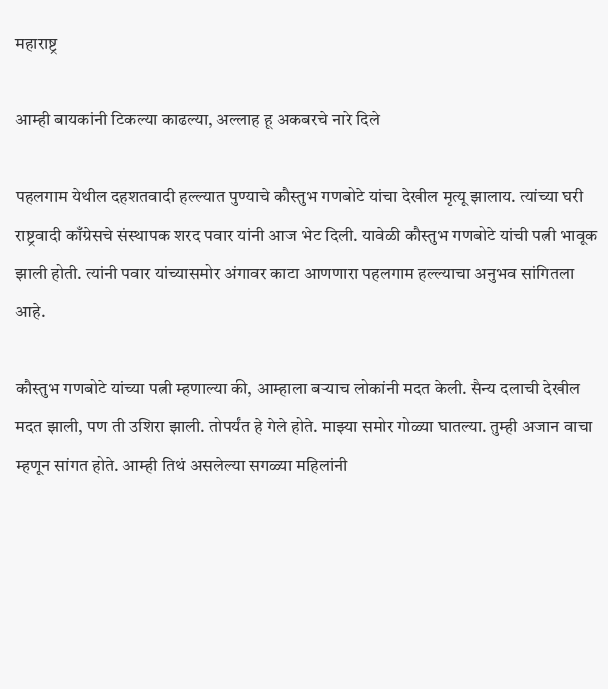महाराष्ट्र

आम्ही बायकांनी टिकल्या काढल्या, अल्लाह हू अकबरचे नारे दिले

पहलगाम येथील दहशतवादी हल्ल्यात पुण्याचे कौस्तुभ गणबोटे यांचा देखील मृत्यू झालाय. त्यांच्या घरी राष्ट्रवादी काँग्रेसचे संस्थापक शरद पवार यांनी आज भेट दिली. यावेळी कौस्तुभ गणबोटे यांची पत्नी भावूक झाली होती. त्यांनी पवार यांच्यासमोर अंगावर काटा आणणारा पहलगाम हल्ल्याचा अनुभव सांगितला आहे.

कौस्तुभ गणबोटे यांच्या पत्नी म्हणाल्या की, आम्हाला बऱ्याच लोकांनी मदत केली. सैन्य दलाची देखील मदत झाली, पण ती उशिरा झाली. तोपर्यंत हे गेले होते. माझ्या समोर गोळ्या घातल्या. तुम्ही अजान वाचा म्हणून सांगत होते. आम्ही तिथं असलेल्या सगळ्या महिलांनी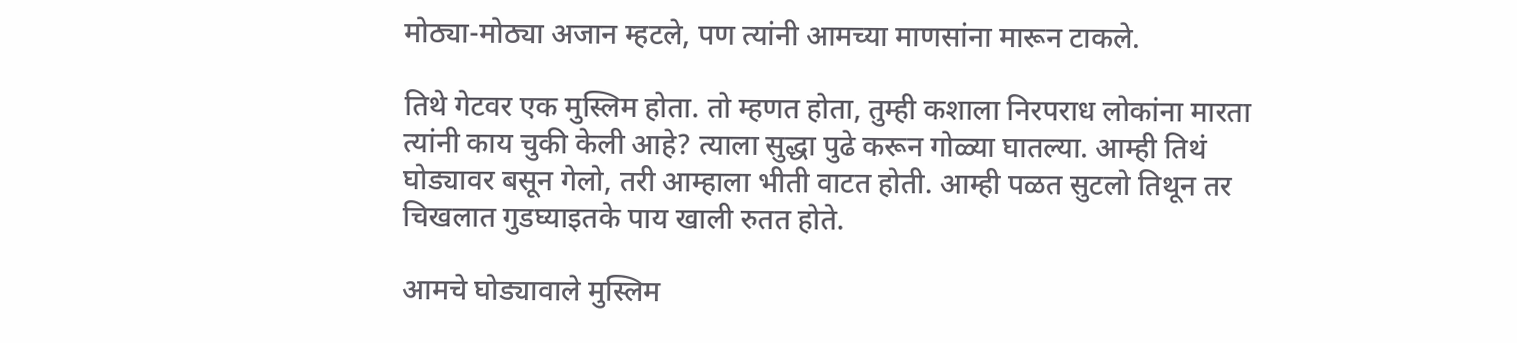मोठ्या-मोठ्या अजान म्हटले, पण त्यांनी आमच्या माणसांना मारून टाकले.

तिथे गेटवर एक मुस्लिम होता. तो म्हणत होता, तुम्ही कशाला निरपराध लोकांना मारता त्यांनी काय चुकी केली आहे? त्याला सुद्धा पुढे करून गोळ्या घातल्या. आम्ही तिथं घोड्यावर बसून गेलो, तरी आम्हाला भीती वाटत होती. आम्ही पळत सुटलो तिथून तर चिखलात गुडघ्याइतके पाय खाली रुतत होते.

आमचे घोड्यावाले मुस्लिम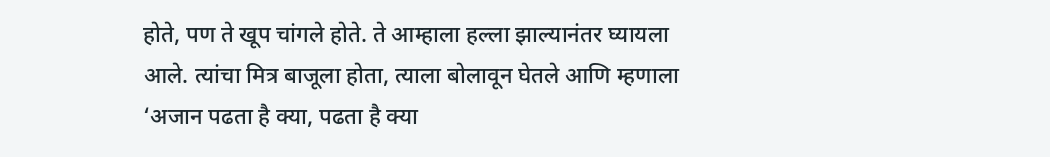होते, पण ते खूप चांगले होते. ते आम्हाला हल्ला झाल्यानंतर घ्यायला आले. त्यांचा मित्र बाजूला होता, त्याला बोलावून घेतले आणि म्हणाला ‘अजान पढता है क्या, पढता है क्या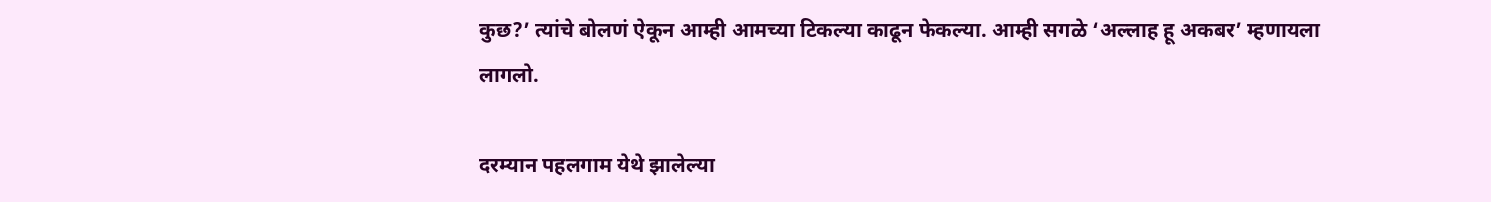कुछ?’ त्यांचे बोलणं ऐकून आम्ही आमच्या टिकल्या काढून फेकल्या. आम्ही सगळे ‘अल्लाह हू अकबर’ म्हणायला लागलो.

दरम्यान पहलगाम येथे झालेल्या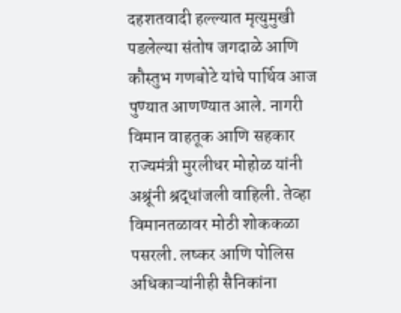दहशतवादी हल्ल्यात मृत्युमुखी पडलेल्या संतोष जगदाळे आणि कौस्तुभ गणबोटे यांचे पार्थिव आज पुण्यात आणण्यात आले. नागरी विमान वाहतूक आणि सहकार राज्यमंत्री मुरलीधर मोहोळ यांनी अश्रूंनी श्रद्धांजली वाहिली. तेव्हा विमानतळावर मोठी शोककळा पसरली. लष्कर आणि पोलिस अधिकाऱ्यांनीही सैनिकांना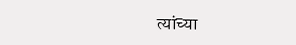त्यांच्या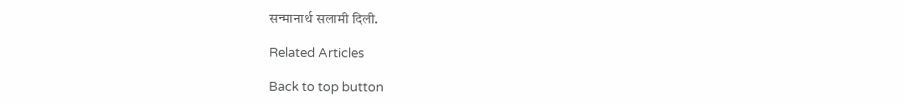सन्मानार्थ सलामी दिली.

Related Articles

Back to top button